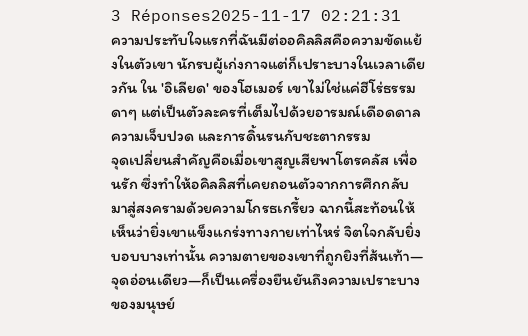3 Réponses2025-11-17 02:21:31
ความประทับใจแรกที่ฉันมีต่ออคิลลิสคือความขัดแย้งในตัวเขา นักรบผู้เก่งกาจแต่ก็เปราะบางในเวลาเดียวกัน ใน 'อิเลียด' ของโฮเมอร์ เขาไม่ใช่แค่ฮีโร่ธรรมดาๆ แต่เป็นตัวละครที่เต็มไปด้วยอารมณ์เดือดดาล ความเจ็บปวด และการดิ้นรนกับชะตากรรม
จุดเปลี่ยนสำคัญคือเมื่อเขาสูญเสียพาโตรคลัส เพื่อนรัก ซึ่งทำให้อคิลลิสที่เคยถอนตัวจากการศึกกลับมาสู่สงครามด้วยความโกรธเกรี้ยว ฉากนี้สะท้อนให้เห็นว่ายิ่งเขาแข็งแกร่งทางกายเท่าไหร่ จิตใจกลับยิ่งบอบบางเท่านั้น ความตายของเขาที่ถูกยิงที่ส้นเท้า—จุดอ่อนเดียว—ก็เป็นเครื่องยืนยันถึงความเปราะบางของมนุษย์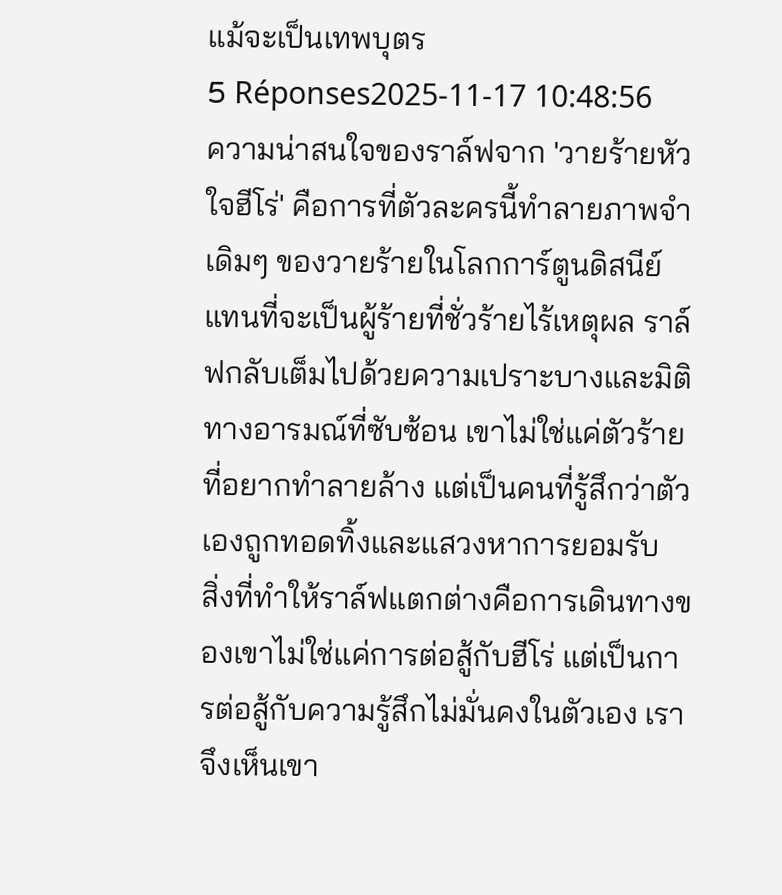แม้จะเป็นเทพบุตร
5 Réponses2025-11-17 10:48:56
ความน่าสนใจของราล์ฟจาก 'วายร้ายหัวใจฮีโร่' คือการที่ตัวละครนี้ทำลายภาพจำเดิมๆ ของวายร้ายในโลกการ์ตูนดิสนีย์ แทนที่จะเป็นผู้ร้ายที่ชั่วร้ายไร้เหตุผล ราล์ฟกลับเต็มไปด้วยความเปราะบางและมิติทางอารมณ์ที่ซับซ้อน เขาไม่ใช่แค่ตัวร้ายที่อยากทำลายล้าง แต่เป็นคนที่รู้สึกว่าตัวเองถูกทอดทิ้งและแสวงหาการยอมรับ
สิ่งที่ทำให้ราล์ฟแตกต่างคือการเดินทางของเขาไม่ใช่แค่การต่อสู้กับฮีโร่ แต่เป็นการต่อสู้กับความรู้สึกไม่มั่นคงในตัวเอง เราจึงเห็นเขา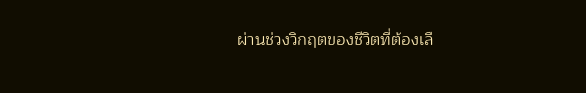ผ่านช่วงวิกฤตของชีวิตที่ต้องเลื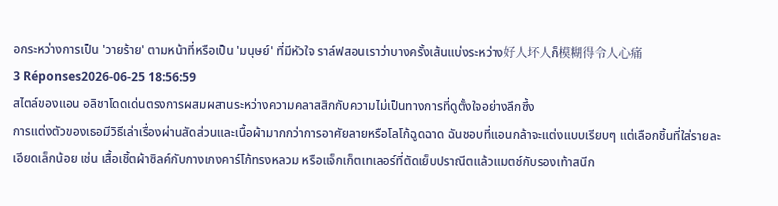อกระหว่างการเป็น 'วายร้าย' ตามหน้าที่หรือเป็น 'มนุษย์' ที่มีหัวใจ ราล์ฟสอนเราว่าบางครั้งเส้นแบ่งระหว่าง好人坏人ก็模糊得令人心痛
3 Réponses2026-06-25 18:56:59
สไตล์ของแอน อลิชาโดดเด่นตรงการผสมผสานระหว่างความคลาสสิกกับความไม่เป็นทางการที่ดูตั้งใจอย่างลึกซึ้ง
การแต่งตัวของเธอมีวิธีเล่าเรื่องผ่านสัดส่วนและเนื้อผ้ามากกว่าการอาศัยลายหรือโลโก้ฉูดฉาด ฉันชอบที่แอนกล้าจะแต่งแบบเรียบๆ แต่เลือกชิ้นที่ใส่รายละเอียดเล็กน้อย เช่น เสื้อเชิ้ตผ้าซิลค์กับกางเกงคาร์โก้ทรงหลวม หรือแจ็กเก็ตเทเลอร์ที่ตัดเย็บปราณีตแล้วแมตช์กับรองเท้าสนีก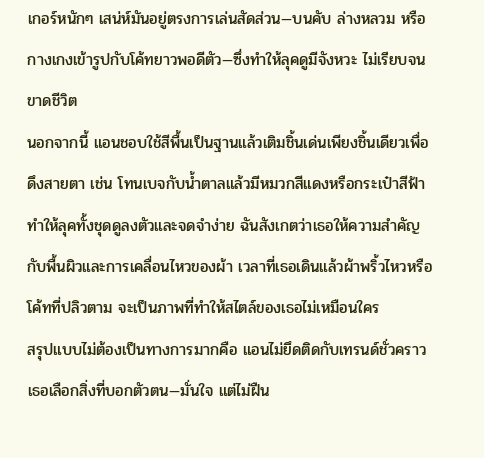เกอร์หนักๆ เสน่ห์มันอยู่ตรงการเล่นสัดส่วน—บนคับ ล่างหลวม หรือกางเกงเข้ารูปกับโค้ทยาวพอดีตัว—ซึ่งทำให้ลุคดูมีจังหวะ ไม่เรียบจนขาดชีวิต
นอกจากนี้ แอนชอบใช้สีพื้นเป็นฐานแล้วเติมชิ้นเด่นเพียงชิ้นเดียวเพื่อดึงสายตา เช่น โทนเบจกับน้ำตาลแล้วมีหมวกสีแดงหรือกระเป๋าสีฟ้า ทำให้ลุคทั้งชุดดูลงตัวและจดจำง่าย ฉันสังเกตว่าเธอให้ความสำคัญกับพื้นผิวและการเคลื่อนไหวของผ้า เวลาที่เธอเดินแล้วผ้าพริ้วไหวหรือโค้ทที่ปลิวตาม จะเป็นภาพที่ทำให้สไตล์ของเธอไม่เหมือนใคร
สรุปแบบไม่ต้องเป็นทางการมากคือ แอนไม่ยึดติดกับเทรนด์ชั่วคราว เธอเลือกสิ่งที่บอกตัวตน—มั่นใจ แต่ไม่ฝืน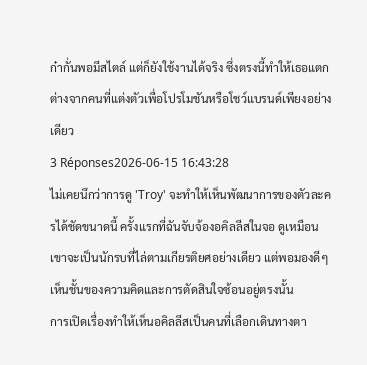ก๋ากั่นพอมีสไตล์ แต่ก็ยังใช้งานได้จริง ซึ่งตรงนี้ทำให้เธอแตกต่างจากคนที่แต่งตัวเพื่อโปรโมชันหรือโชว์แบรนด์เพียงอย่างเดียว
3 Réponses2026-06-15 16:43:28
ไม่เคยนึกว่าการดู 'Troy' จะทำให้เห็นพัฒนาการของตัวละครได้ชัดขนาดนี้ ครั้งแรกที่ฉันจับจ้องอคิลลีสในจอ ดูเหมือนเขาจะเป็นนักรบที่ไล่ตามเกียรติยศอย่างเดียว แต่พอมองดีๆ เห็นชั้นของความคิดและการตัดสินใจซ้อนอยู่ตรงนั้น
การเปิดเรื่องทำให้เห็นอคิลลีสเป็นคนที่เลือกเดินทางตา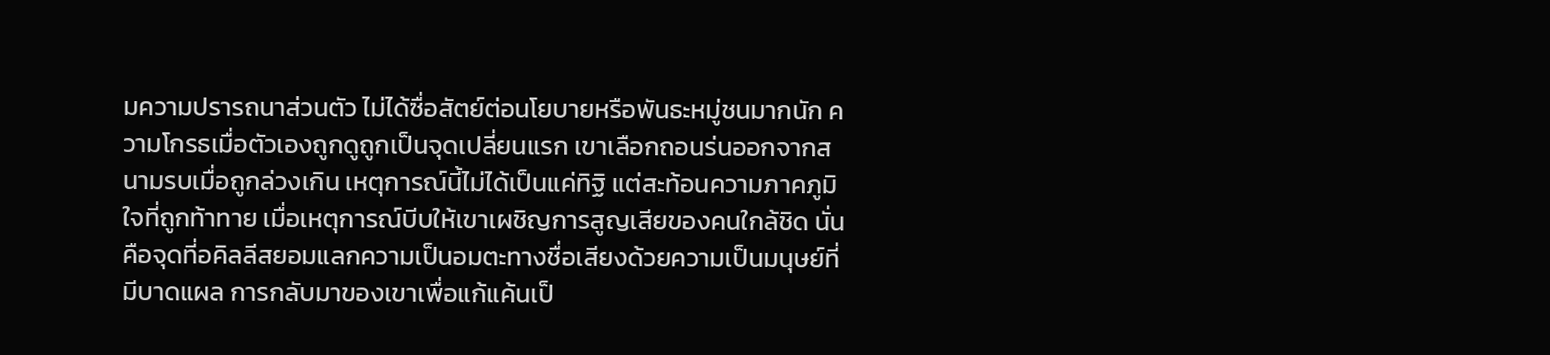มความปรารถนาส่วนตัว ไม่ได้ซื่อสัตย์ต่อนโยบายหรือพันธะหมู่ชนมากนัก ความโกรธเมื่อตัวเองถูกดูถูกเป็นจุดเปลี่ยนแรก เขาเลือกถอนร่นออกจากสนามรบเมื่อถูกล่วงเกิน เหตุการณ์นี้ไม่ได้เป็นแค่ทิฐิ แต่สะท้อนความภาคภูมิใจที่ถูกท้าทาย เมื่อเหตุการณ์บีบให้เขาเผชิญการสูญเสียของคนใกล้ชิด นั่นคือจุดที่อคิลลีสยอมแลกความเป็นอมตะทางชื่อเสียงด้วยความเป็นมนุษย์ที่มีบาดแผล การกลับมาของเขาเพื่อแก้แค้นเป็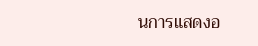นการแสดงอ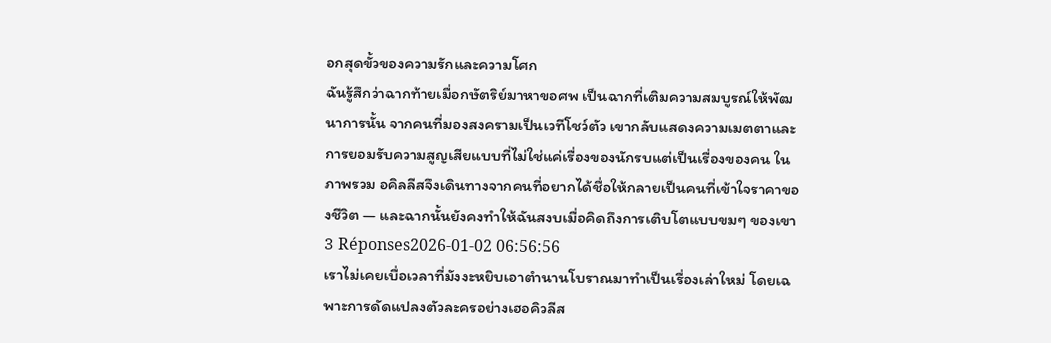อกสุดขั้วของความรักและความโศก
ฉันรู้สึกว่าฉากท้ายเมื่อกษัตริย์มาหาขอศพ เป็นฉากที่เติมความสมบูรณ์ให้พัฒนาการนั้น จากคนที่มองสงครามเป็นเวทีโชว์ตัว เขากลับแสดงความเมตตาและการยอมรับความสูญเสียแบบที่ไม่ใช่แค่เรื่องของนักรบแต่เป็นเรื่องของคน ในภาพรวม อคิลลีสจึงเดินทางจากคนที่อยากได้ชื่อให้กลายเป็นคนที่เข้าใจราคาของชีวิต — และฉากนั้นยังคงทำให้ฉันสงบเมื่อคิดถึงการเติบโตแบบขมๆ ของเขา
3 Réponses2026-01-02 06:56:56
เราไม่เคยเบื่อเวลาที่มังงะหยิบเอาตำนานโบราณมาทำเป็นเรื่องเล่าใหม่ โดยเฉพาะการดัดแปลงตัวละครอย่างเฮอคิวลีส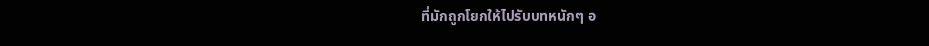ที่มักถูกโยกให้ไปรับบทหนักๆ อ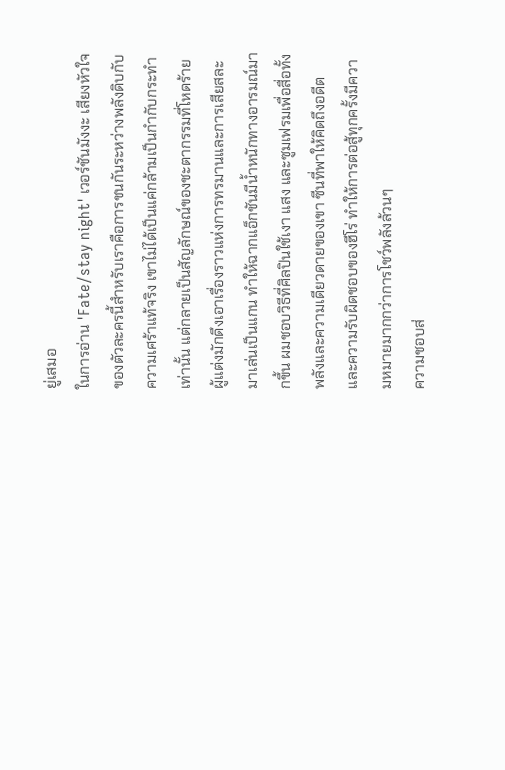ยู่เสมอ
ในการอ่าน 'Fate/stay night' เวอร์ชันมังงะ เสียงหัวใจของตัวละครนี้สำหรับเราคือการชนกันระหว่างพลังดิบกับความเศร้าแท้จริง เขาไม่ได้เป็นแค่กล้ามเป็นกำกับกระทำเท่านั้น แต่กลายเป็นสัญลักษณ์ของชะตากรรมที่โหดร้าย ผู้แต่งมักดึงเอาเรื่องราวแห่งการทรมานและการเสียสละมาเล่นเป็นแกน ทำให้ฉากแอ็กชันมีน้ำหนักทางอารมณ์มากขึ้น ผมชอบวิธีที่ศิลปินใช้เงา แสง และซูมเฟรมเพื่อสื่อทั้งพลังและความเดียวดายของเขา ซีนที่พาให้คิดถึงอดีตและความรับผิดชอบของฮีโร่ ทำให้การต่อสู้ทุกครั้งมีความหมายมากกว่าการโชว์พลังล้วนๆ
ความชอบส่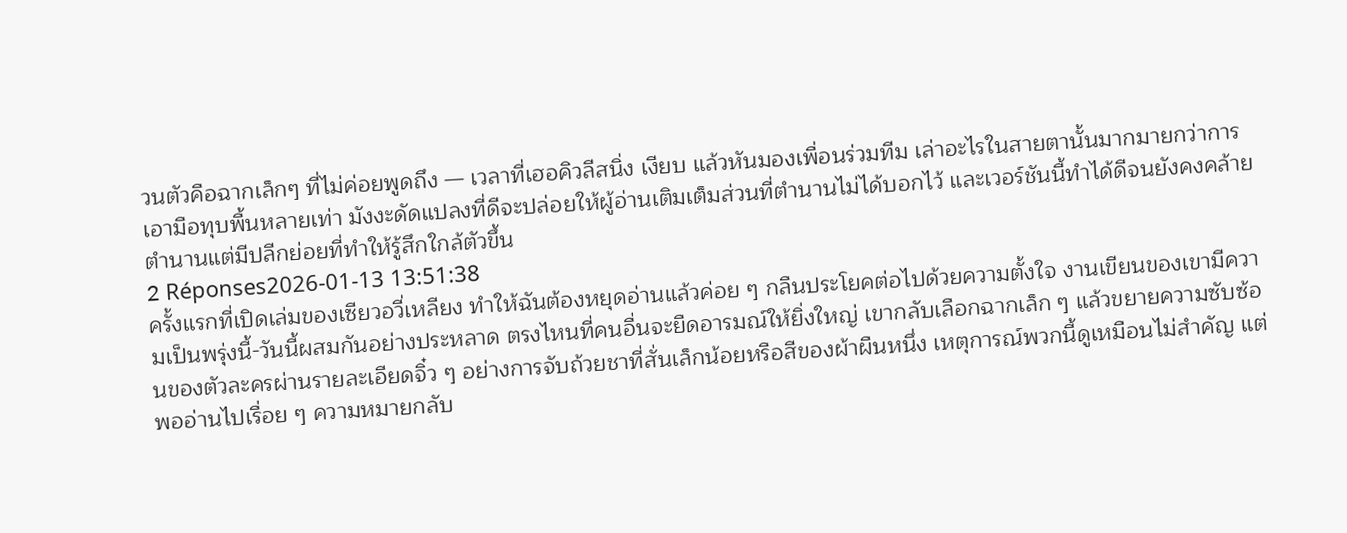วนตัวคือฉากเล็กๆ ที่ไม่ค่อยพูดถึง — เวลาที่เฮอคิวลีสนิ่ง เงียบ แล้วหันมองเพื่อนร่วมทีม เล่าอะไรในสายตานั้นมากมายกว่าการเอามือทุบพื้นหลายเท่า มังงะดัดแปลงที่ดีจะปล่อยให้ผู้อ่านเติมเต็มส่วนที่ตำนานไม่ได้บอกไว้ และเวอร์ชันนี้ทำได้ดีจนยังคงคล้ายตำนานแต่มีปลีกย่อยที่ทำให้รู้สึกใกล้ตัวขึ้น
2 Réponses2026-01-13 13:51:38
ครั้งแรกที่เปิดเล่มของเซียวอวี่เหลียง ทำให้ฉันต้องหยุดอ่านแล้วค่อย ๆ กลืนประโยคต่อไปด้วยความตั้งใจ งานเขียนของเขามีความเป็นพรุ่งนี้-วันนี้ผสมกันอย่างประหลาด ตรงไหนที่คนอื่นจะยืดอารมณ์ให้ยิ่งใหญ่ เขากลับเลือกฉากเล็ก ๆ แล้วขยายความซับซ้อนของตัวละครผ่านรายละเอียดจิ๋ว ๆ อย่างการจับถ้วยชาที่สั่นเล็กน้อยหรือสีของผ้าผืนหนึ่ง เหตุการณ์พวกนี้ดูเหมือนไม่สำคัญ แต่พออ่านไปเรื่อย ๆ ความหมายกลับ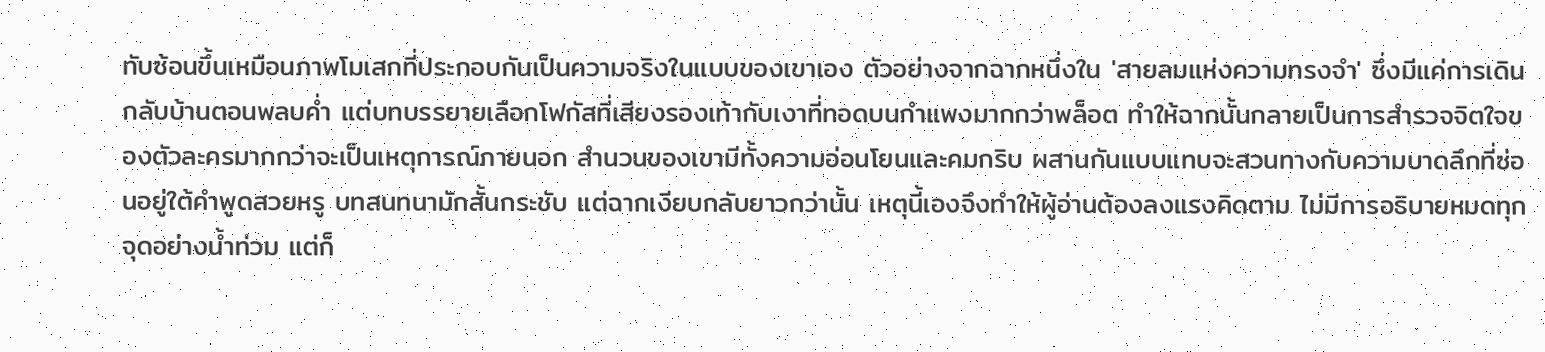ทับซ้อนขึ้นเหมือนภาพโมเสกที่ประกอบกันเป็นความจริงในแบบของเขาเอง ตัวอย่างจากฉากหนึ่งใน 'สายลมแห่งความทรงจำ' ซึ่งมีแค่การเดินกลับบ้านตอนพลบค่ำ แต่บทบรรยายเลือกโฟกัสที่เสียงรองเท้ากับเงาที่ทอดบนกำแพงมากกว่าพล็อต ทำให้ฉากนั้นกลายเป็นการสำรวจจิตใจของตัวละครมากกว่าจะเป็นเหตุการณ์ภายนอก สำนวนของเขามีทั้งความอ่อนโยนและคมกริบ ผสานกันแบบแทบจะสวนทางกับความบาดลึกที่ซ่อนอยู่ใต้คำพูดสวยหรู บทสนทนามักสั้นกระชับ แต่ฉากเงียบกลับยาวกว่านั้น เหตุนี้เองจึงทำให้ผู้อ่านต้องลงแรงคิดตาม ไม่มีการอธิบายหมดทุกจุดอย่างน้ำท่วม แต่ก็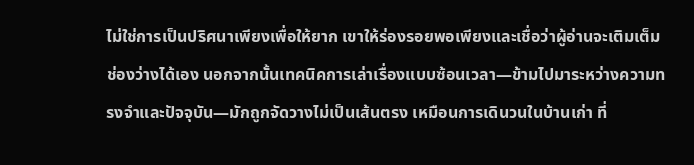ไม่ใช่การเป็นปริศนาเพียงเพื่อให้ยาก เขาให้ร่องรอยพอเพียงและเชื่อว่าผู้อ่านจะเติมเต็มช่องว่างได้เอง นอกจากนั้นเทคนิคการเล่าเรื่องแบบซ้อนเวลา—ข้ามไปมาระหว่างความทรงจำและปัจจุบัน—มักถูกจัดวางไม่เป็นเส้นตรง เหมือนการเดินวนในบ้านเก่า ที่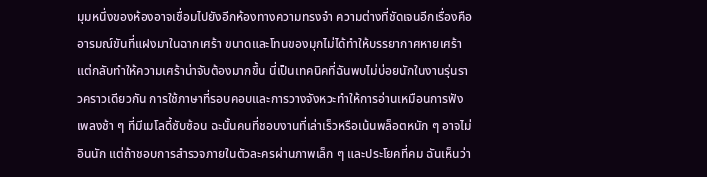มุมหนึ่งของห้องอาจเชื่อมไปยังอีกห้องทางความทรงจำ ความต่างที่ชัดเจนอีกเรื่องคืออารมณ์ขันที่แฝงมาในฉากเศร้า ขนาดและโทนของมุกไม่ได้ทำให้บรรยากาศหายเศร้า แต่กลับทำให้ความเศร้าน่าจับต้องมากขึ้น นี่เป็นเทคนิคที่ฉันพบไม่บ่อยนักในงานรุ่นราวคราวเดียวกัน การใช้ภาษาที่รอบคอบและการวางจังหวะทำให้การอ่านเหมือนการฟังเพลงช้า ๆ ที่มีเมโลดี้ซับซ้อน ฉะนั้นคนที่ชอบงานที่เล่าเร็วหรือเน้นพล็อตหนัก ๆ อาจไม่อินนัก แต่ถ้าชอบการสำรวจภายในตัวละครผ่านภาพเล็ก ๆ และประโยคที่คม ฉันเห็นว่า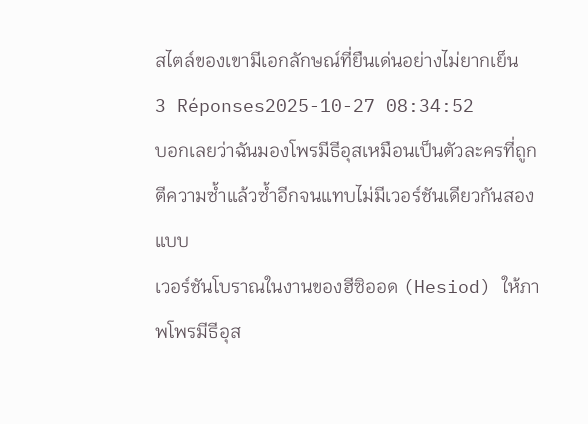สไตล์ของเขามีเอกลักษณ์ที่ยืนเด่นอย่างไม่ยากเย็น
3 Réponses2025-10-27 08:34:52
บอกเลยว่าฉันมองโพรมีธีอุสเหมือนเป็นตัวละครที่ถูกตีความซ้ำแล้วซ้ำอีกจนแทบไม่มีเวอร์ชันเดียวกันสองแบบ
เวอร์ชันโบราณในงานของฮีซิออด (Hesiod) ให้ภาพโพรมีธีอุส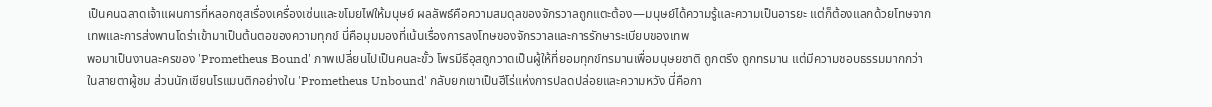เป็นคนฉลาดเจ้าแผนการที่หลอกซุสเรื่องเครื่องเซ่นและขโมยไฟให้มนุษย์ ผลลัพธ์คือความสมดุลของจักรวาลถูกแตะต้อง—มนุษย์ได้ความรู้และความเป็นอารยะ แต่ก็ต้องแลกด้วยโทษจากเทพและการส่งพานโดร่าเข้ามาเป็นต้นตอของความทุกข์ นี่คือมุมมองที่เน้นเรื่องการลงโทษของจักรวาลและการรักษาระเบียบของเทพ
พอมาเป็นงานละครของ 'Prometheus Bound' ภาพเปลี่ยนไปเป็นคนละขั้ว โพรมีธีอุสถูกวาดเป็นผู้ให้ที่ยอมทุกข์ทรมานเพื่อมนุษยชาติ ถูกตรึง ถูกทรมาน แต่มีความชอบธรรมมากกว่าในสายตาผู้ชม ส่วนนักเขียนโรแมนติกอย่างใน 'Prometheus Unbound' กลับยกเขาเป็นฮีโร่แห่งการปลดปล่อยและความหวัง นี่คือกา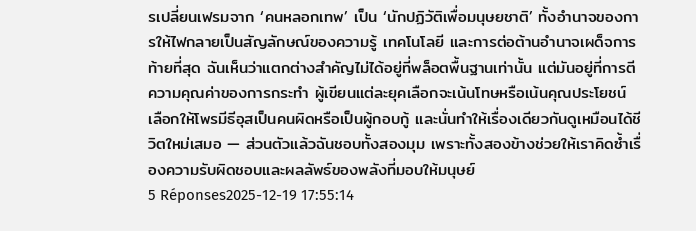รเปลี่ยนเฟรมจาก ‘คนหลอกเทพ’ เป็น ‘นักปฏิวัติเพื่อมนุษยชาติ’ ทั้งอำนาจของการให้ไฟกลายเป็นสัญลักษณ์ของความรู้ เทคโนโลยี และการต่อต้านอำนาจเผด็จการ
ท้ายที่สุด ฉันเห็นว่าแตกต่างสำคัญไม่ได้อยู่ที่พล็อตพื้นฐานเท่านั้น แต่มันอยู่ที่การตีความคุณค่าของการกระทำ ผู้เขียนแต่ละยุคเลือกจะเน้นโทษหรือเน้นคุณประโยชน์ เลือกให้โพรมีธีอุสเป็นคนผิดหรือเป็นผู้กอบกู้ และนั่นทำให้เรื่องเดียวกันดูเหมือนได้ชีวิตใหม่เสมอ — ส่วนตัวแล้วฉันชอบทั้งสองมุม เพราะทั้งสองข้างช่วยให้เราคิดซ้ำเรื่องความรับผิดชอบและผลลัพธ์ของพลังที่มอบให้มนุษย์
5 Réponses2025-12-19 17:55:14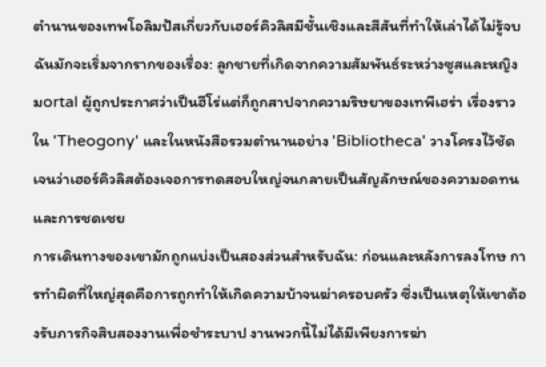ตำนานของเทพโอลิมปัสเกี่ยวกับเฮอร์คิวลิสมีชั้นเชิงและสีสันที่ทำให้เล่าได้ไม่รู้จบ ฉันมักจะเริ่มจากรากของเรื่อง: ลูกชายที่เกิดจากความสัมพันธ์ระหว่างซูสและหญิงมortal ผู้ถูกประกาศว่าเป็นฮีโร่แต่ก็ถูกสาปจากความริษยาของเทพีเฮร่า เรื่องราวใน 'Theogony' และในหนังสือรวมตำนานอย่าง 'Bibliotheca' วางโครงไว้ชัดเจนว่าเฮอร์คิวลิสต้องเจอการทดสอบใหญ่จนกลายเป็นสัญลักษณ์ของความอดทนและการชดเชย
การเดินทางของเขามักถูกแบ่งเป็นสองส่วนสำหรับฉัน: ก่อนและหลังการลงโทษ การทำผิดที่ใหญ่สุดคือการถูกทำให้เกิดความบ้าจนฆ่าครอบครัว ซึ่งเป็นเหตุให้เขาต้องรับภารกิจสิบสองงานเพื่อชำระบาป งานพวกนี้ไม่ได้มีเพียงการฆ่า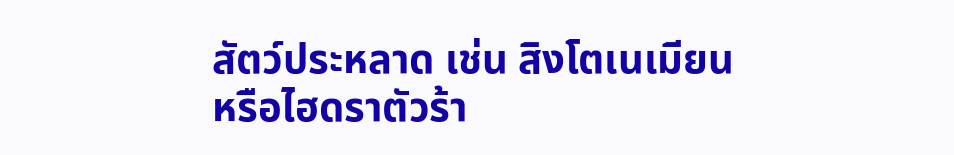สัตว์ประหลาด เช่น สิงโตเนเมียนหรือไฮดราตัวร้า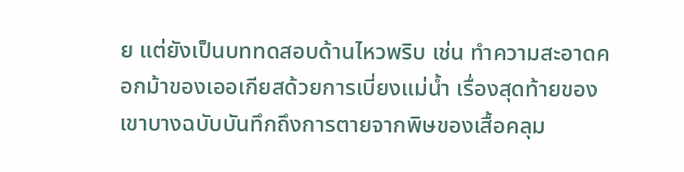ย แต่ยังเป็นบททดสอบด้านไหวพริบ เช่น ทำความสะอาดคอกม้าของเออเกียสด้วยการเบี่ยงแม่น้ำ เรื่องสุดท้ายของเขาบางฉบับบันทึกถึงการตายจากพิษของเสื้อคลุม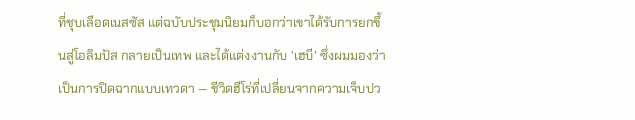ที่ชุบเลือดเนสซัส แต่ฉบับประชุมนิยมก็บอกว่าเขาได้รับการยกขึ้นสู่โอลิมปัส กลายเป็นเทพ และได้แต่งงานกับ 'เฮบี' ซึ่งผมมองว่าเป็นการปิดฉากแบบเทวดา — ชีวิตฮีโร่ที่เปลี่ยนจากความเจ็บปว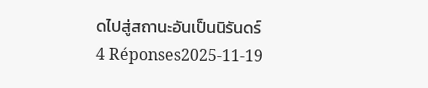ดไปสู่สถานะอันเป็นนิรันดร์
4 Réponses2025-11-19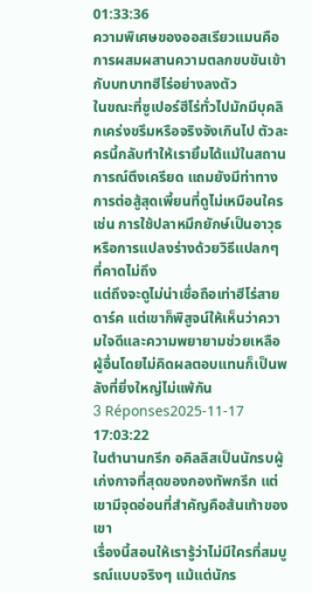01:33:36
ความพิเศษของออสเรียวแมนคือการผสมผสานความตลกขบขันเข้ากับบทบาทฮีโร่อย่างลงตัว
ในขณะที่ซูเปอร์ฮีโร่ทั่วไปมักมีบุคลิกเคร่งขรึมหรือจริงจังเกินไป ตัวละครนี้กลับทำให้เรายิ้มได้แม้ในสถานการณ์ตึงเครียด แถมยังมีท่าทางการต่อสู้สุดเพี้ยนที่ดูไม่เหมือนใคร เช่น การใช้ปลาหมึกยักษ์เป็นอาวุธ หรือการแปลงร่างด้วยวิธีแปลกๆ ที่คาดไม่ถึง
แต่ถึงจะดูไม่น่าเชื่อถือเท่าฮีโร่สายดาร์ค แต่เขาก็พิสูจน์ให้เห็นว่าความใจดีและความพยายามช่วยเหลือผู้อื่นโดยไม่คิดผลตอบแทนก็เป็นพลังที่ยิ่งใหญ่ไม่แพ้กัน
3 Réponses2025-11-17 17:03:22
ในตำนานกรีก อคิลลิสเป็นนักรบผู้เก่งกาจที่สุดของกองทัพกรีก แต่เขามีจุดอ่อนที่สำคัญคือส้นเท้าของเขา
เรื่องนี้สอนให้เรารู้ว่าไม่มีใครที่สมบูรณ์แบบจริงๆ แม้แต่นักร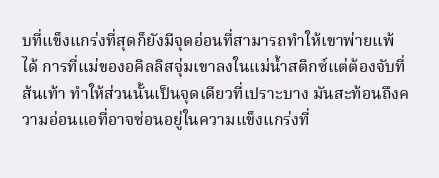บที่แข็งแกร่งที่สุดก็ยังมีจุดอ่อนที่สามารถทำให้เขาพ่ายแพ้ได้ การที่แม่ของอคิลลิสจุ่มเขาลงในแม่น้ำสติกซ์แต่ต้องจับที่ส้นเท้า ทำให้ส่วนนั้นเป็นจุดเดียวที่เปราะบาง มันสะท้อนถึงความอ่อนแอที่อาจซ่อนอยู่ในความแข็งแกร่งที่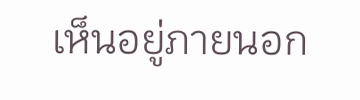เห็นอยู่ภายนอก